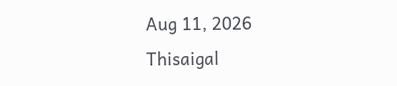Aug 11, 2026
Thisaigal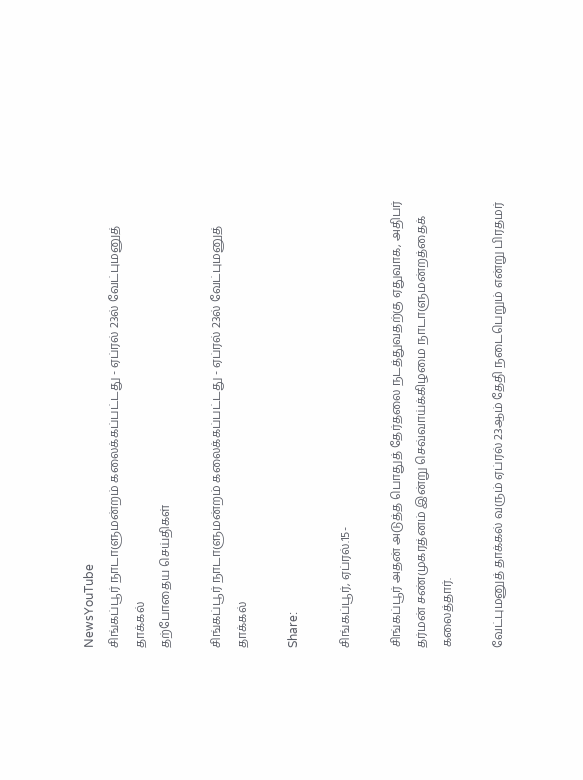NewsYouTube
சிங்கப்பூர் நாடாளுமன்றம் கலைக்கப்பட்டது - ஏப்ரல் 23ல் வேட்புமனுத் தாக்கல்
தற்போதைய செய்திகள்

சிங்கப்பூர் நாடாளுமன்றம் கலைக்கப்பட்டது - ஏப்ரல் 23ல் வேட்புமனுத் தாக்கல்

Share:

சிங்கப்பூர், ஏப்ரல்.15-

சிங்கப்பூர் அதன் அடுத்த பொதுத் தேர்தலை நடத்துவதற்கு ஏதுவாக, அதிபர் தர்மன் சண்முகரத்னம் இன்று செவ்வாய்க்கிழமை நாடாளுமன்றத்தைக் கலைத்தார்.

வேட்புமனுத் தாக்கல் வரும் ஏப்ரல் 23ஆம் தேதி நடைபெறும் என்று பிரதமர்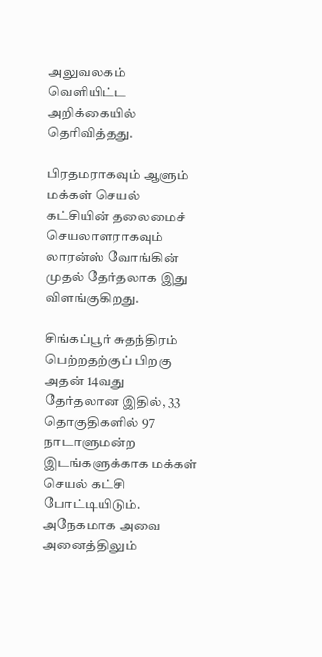அலுவலகம் வெளியிட்ட அறிக்கையில் தெரிவித்தது.

பிரதமராகவும் ஆளும் மக்கள் செயல் கட்சியின் தலைமைச் செயலாளராகவும் லாரன்ஸ் வோங்கின் முதல் தேர்தலாக இது விளங்குகிறது.

சிங்கப்பூர் சுதந்திரம் பெற்றதற்குப் பிறகு அதன் 14வது தேர்தலான இதில், 33 தொகுதிகளில் 97 நாடாளுமன்ற இடங்களுக்காக மக்கள் செயல் கட்சி போட்டியிடும். அநேகமாக அவை அனைத்திலும்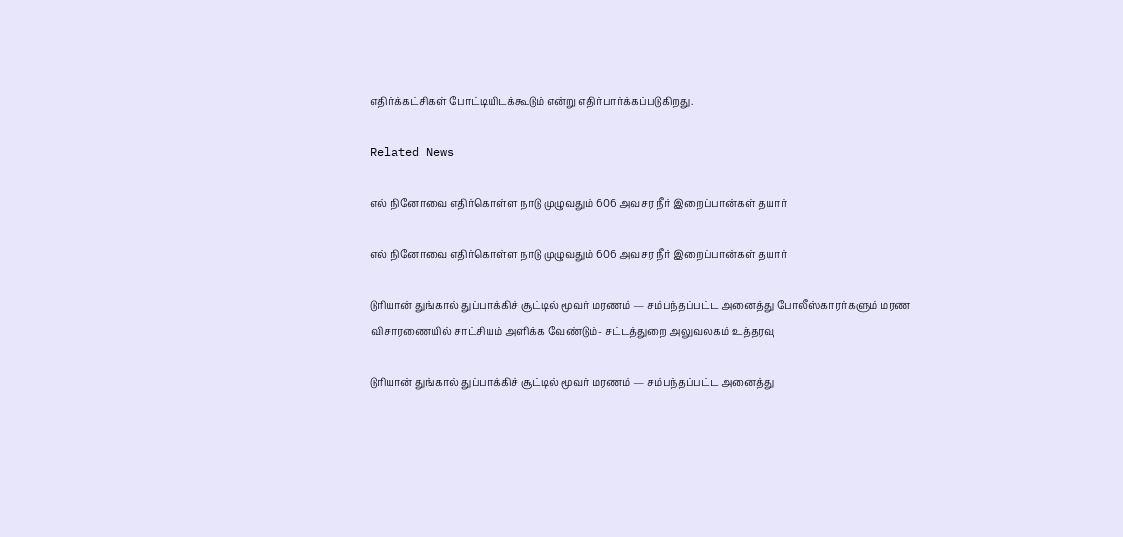எதிர்க்கட்சிகள் போட்டியிடக்கூடும் என்று எதிர்பார்க்கப்படுகிறது.

Related News

எல் நினோவை எதிர்கொள்ள நாடு முழுவதும் 606 அவசர நீர் இறைப்பான்கள் தயார்

எல் நினோவை எதிர்கொள்ள நாடு முழுவதும் 606 அவசர நீர் இறைப்பான்கள் தயார்

டுரியான் துங்கால் துப்பாக்கிச் சூட்டில் மூவர் மரணம் — சம்பந்தப்பட்ட அனைத்து போலீஸ்காரர்களும் மரண விசாரணையில் சாட்சியம் அளிக்க வேண்டும்- சட்டத்துறை அலுவலகம் உத்தரவு

டுரியான் துங்கால் துப்பாக்கிச் சூட்டில் மூவர் மரணம் — சம்பந்தப்பட்ட அனைத்து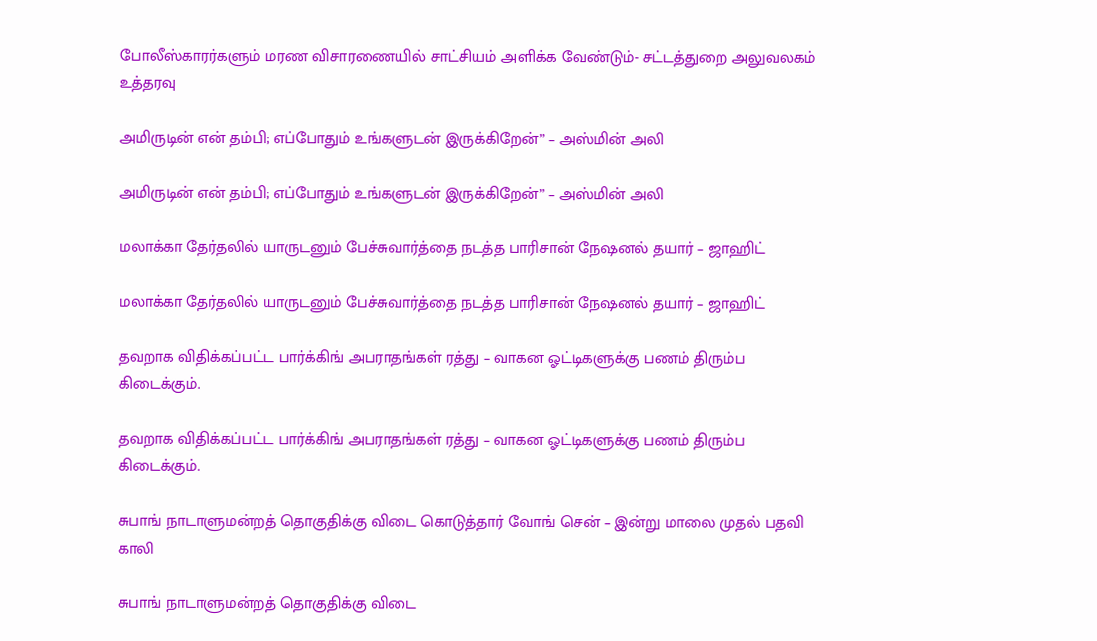போலீஸ்காரர்களும் மரண விசாரணையில் சாட்சியம் அளிக்க வேண்டும்- சட்டத்துறை அலுவலகம் உத்தரவு

அமிருடின் என் தம்பி; எப்போதும் உங்களுடன் இருக்கிறேன்” – அஸ்மின் அலி

அமிருடின் என் தம்பி; எப்போதும் உங்களுடன் இருக்கிறேன்” – அஸ்மின் அலி

மலாக்கா தேர்தலில் யாருடனும் பேச்சுவார்த்தை நடத்த பாரிசான் நேஷனல் தயார் – ஜாஹிட்

மலாக்கா தேர்தலில் யாருடனும் பேச்சுவார்த்தை நடத்த பாரிசான் நேஷனல் தயார் – ஜாஹிட்

தவறாக விதிக்கப்பட்ட பார்க்கிங் அபராதங்கள் ரத்து – வாகன ஓட்டிகளுக்கு பணம் திரும்ப கிடைக்கும்.

தவறாக விதிக்கப்பட்ட பார்க்கிங் அபராதங்கள் ரத்து – வாகன ஓட்டிகளுக்கு பணம் திரும்ப கிடைக்கும்.

சுபாங் நாடாளுமன்றத் தொகுதிக்கு விடை கொடுத்தார் வோங் சென் – இன்று மாலை முதல் பதவி காலி

சுபாங் நாடாளுமன்றத் தொகுதிக்கு விடை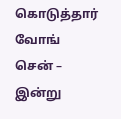கொடுத்தார் வோங் சென் – இன்று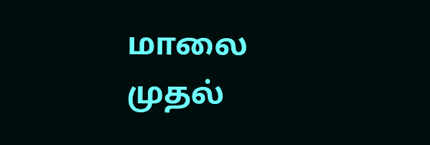மாலை முதல்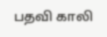பதவி காலி